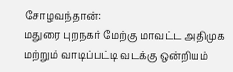சோழவந்தான்:
மதுரை புறநகர் மேற்கு மாவட்ட அதிமுக மற்றும் வாடிப்பட்டி வடக்கு ஒன்றியம்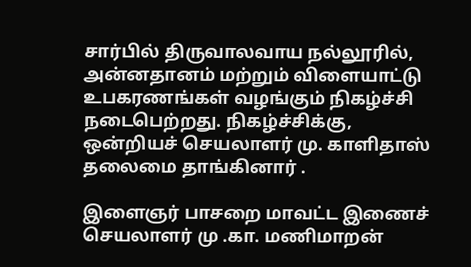சார்பில் திருவாலவாய நல்லூரில், அன்னதானம் மற்றும் விளையாட்டு உபகரணங்கள் வழங்கும் நிகழ்ச்சி நடைபெற்றது. நிகழ்ச்சிக்கு, ஒன்றியச் செயலாளர் மு. காளிதாஸ் தலைமை தாங்கினார் .

இளைஞர் பாசறை மாவட்ட இணைச் செயலாளர் மு .கா. மணிமாறன்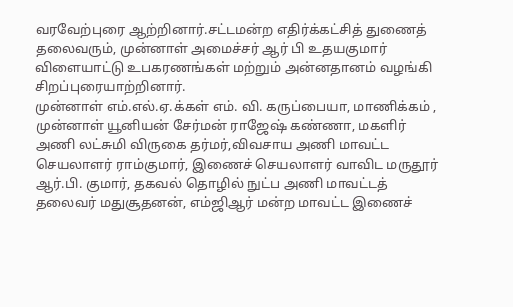வரவேற்புரை ஆற்றினார்.சட்டமன்ற எதிர்க்கட்சித் துணைத் தலைவரும், முன்னாள் அமைச்சர் ஆர் பி உதயகுமார் விளையாட்டு உபகரணங்கள் மற்றும் அன்னதானம் வழங்கி சிறப்புரையாற்றினார்.
முன்னாள் எம்.எல்.ஏ.க்கள் எம். வி. கருப்பையா, மாணிக்கம் , முன்னாள் யூனியன் சேர்மன் ராஜேஷ் கண்ணா, மகளிர் அணி லட்சுமி விருகை தர்மர்,விவசாய அணி மாவட்ட செயலாளர் ராம்குமார், இணைச் செயலாளர் வாவிட மருதூர் ஆர்.பி. குமார், தகவல் தொழில் நுட்ப அணி மாவட்டத் தலைவர் மதுசூதனன், எம்ஜிஆர் மன்ற மாவட்ட இணைச்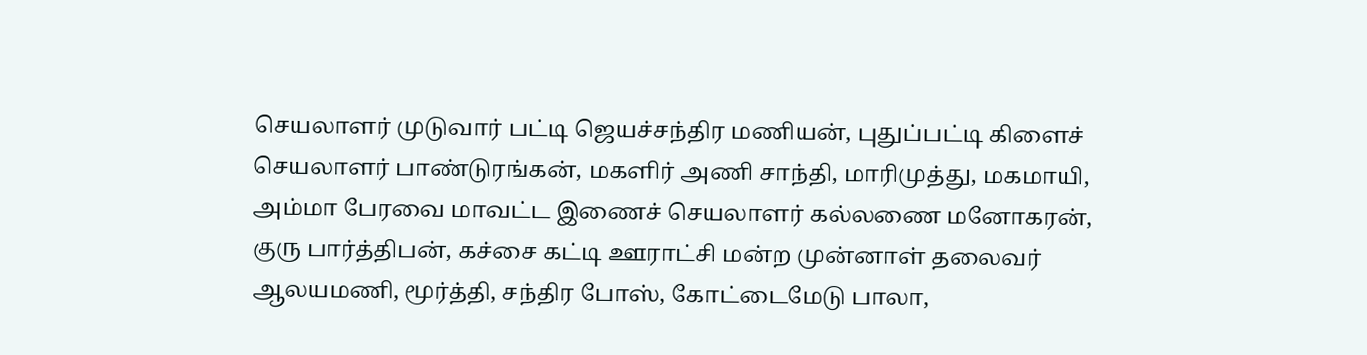செயலாளர் முடுவார் பட்டி ஜெயச்சந்திர மணியன், புதுப்பட்டி கிளைச் செயலாளர் பாண்டுரங்கன், மகளிர் அணி சாந்தி, மாரிமுத்து, மகமாயி, அம்மா பேரவை மாவட்ட இணைச் செயலாளர் கல்லணை மனோகரன்,
குரு பார்த்திபன், கச்சை கட்டி ஊராட்சி மன்ற முன்னாள் தலைவர் ஆலயமணி, மூர்த்தி, சந்திர போஸ், கோட்டைமேடு பாலா,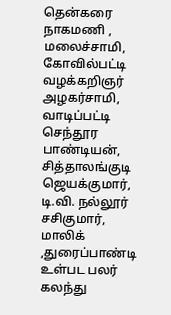தென்கரை நாகமணி , மலைச்சாமி, கோவில்பட்டி வழக்கறிஞர் அழகர்சாமி, வாடிப்பட்டி செந்தூர பாண்டியன், சித்தாலங்குடி ஜெயக்குமார், டி.வி. நல்லூர் சசிகுமார், மாலிக் ,துரைப்பாண்டி உள்பட பலர் கலந்து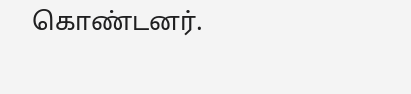கொண்டனர்.